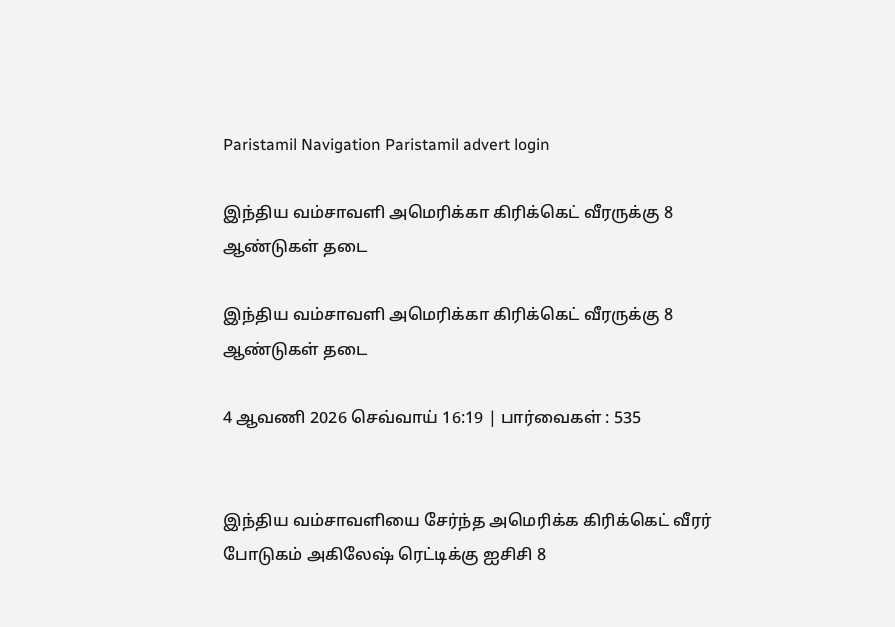Paristamil Navigation Paristamil advert login

இந்திய வம்சாவளி அமெரிக்கா கிரிக்கெட் வீரருக்கு 8 ஆண்டுகள் தடை

இந்திய வம்சாவளி அமெரிக்கா கிரிக்கெட் வீரருக்கு 8 ஆண்டுகள் தடை

4 ஆவணி 2026 செவ்வாய் 16:19 | பார்வைகள் : 535


இந்திய வம்சாவளியை சேர்ந்த அமெரிக்க கிரிக்கெட் வீரர் போடுகம் அகிலேஷ் ரெட்டிக்கு ஐசிசி 8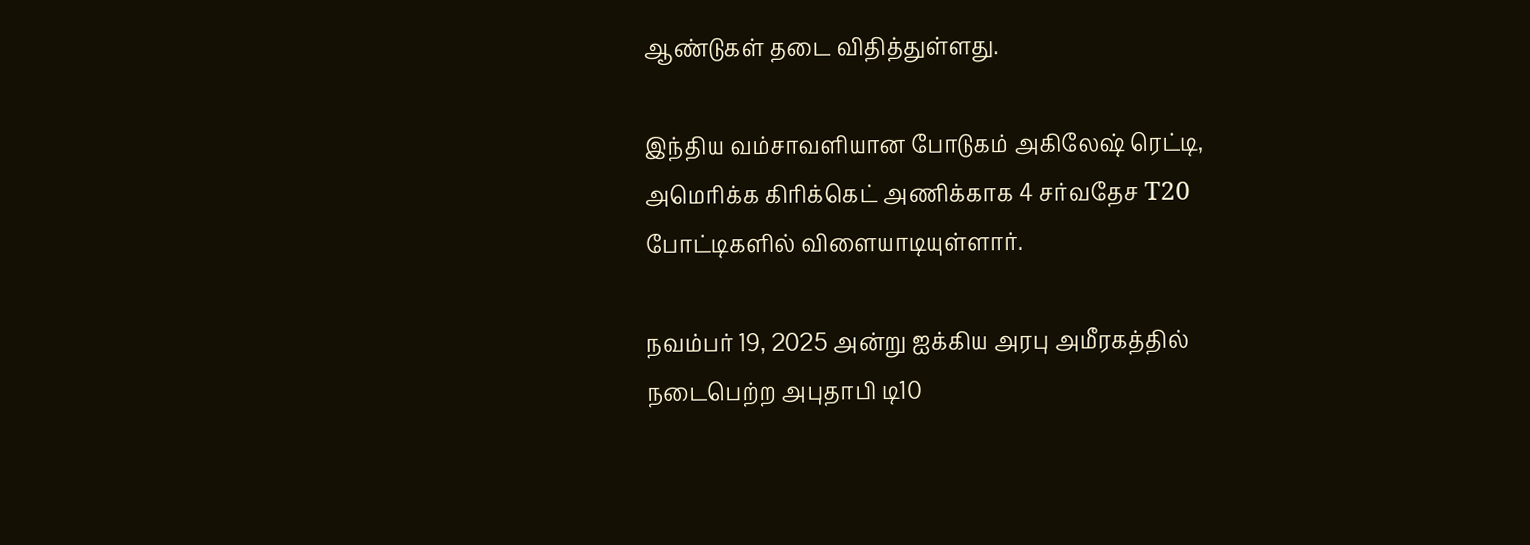ஆண்டுகள் தடை விதித்துள்ளது.

இந்திய வம்சாவளியான போடுகம் அகிலேஷ் ரெட்டி, அமெரிக்க கிரிக்கெட் அணிக்காக 4 சர்வதேச T20 போட்டிகளில் விளையாடியுள்ளார்.

நவம்பர் 19, 2025 அன்று ஐக்கிய அரபு அமீரகத்தில் நடைபெற்ற அபுதாபி டி10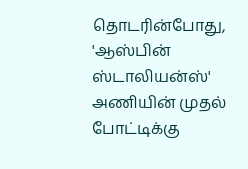தொடரின்போது, 'ஆஸ்பின் ஸ்டாலியன்ஸ்' அணியின் முதல் போட்டிக்கு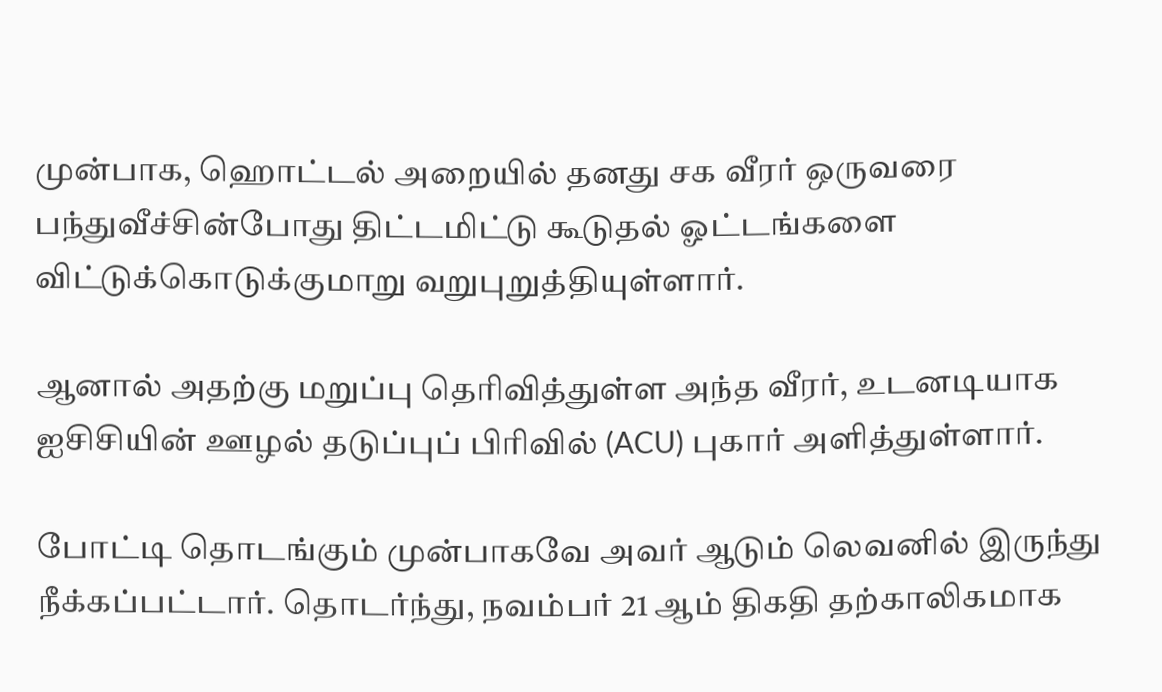முன்பாக, ஹொட்டல் அறையில் தனது சக வீரர் ஒருவரை பந்துவீச்சின்போது திட்டமிட்டு கூடுதல் ஓட்டங்களை விட்டுக்கொடுக்குமாறு வறுபுறுத்தியுள்ளார்.

ஆனால் அதற்கு மறுப்பு தெரிவித்துள்ள அந்த வீரர், உடனடியாக ஐசிசியின் ஊழல் தடுப்புப் பிரிவில் (ACU) புகார் அளித்துள்ளார்.

போட்டி தொடங்கும் முன்பாகவே அவர் ஆடும் லெவனில் இருந்து நீக்கப்பட்டார். தொடர்ந்து, நவம்பர் 21 ஆம் திகதி தற்காலிகமாக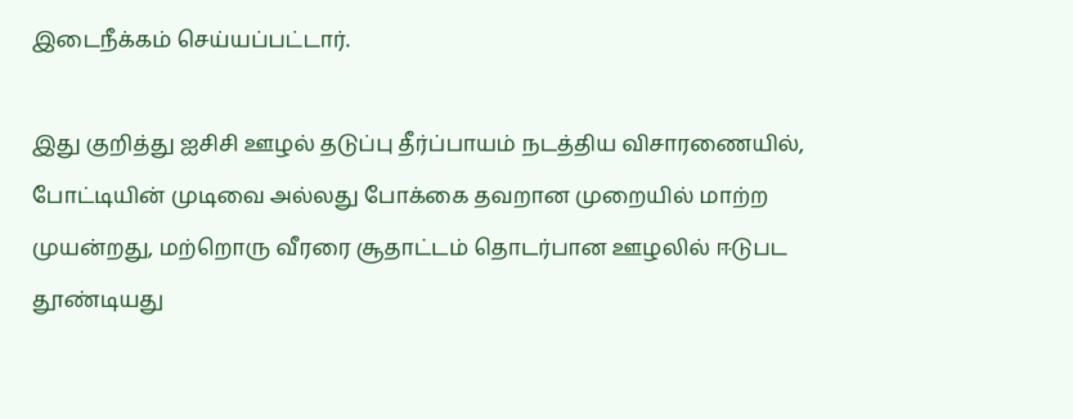இடைநீக்கம் செய்யப்பட்டார்.

இது குறித்து ஐசிசி ஊழல் தடுப்பு தீர்ப்பாயம் நடத்திய விசாரணையில், போட்டியின் முடிவை அல்லது போக்கை தவறான முறையில் மாற்ற முயன்றது, மற்றொரு வீரரை சூதாட்டம் தொடர்பான ஊழலில் ஈடுபட தூண்டியது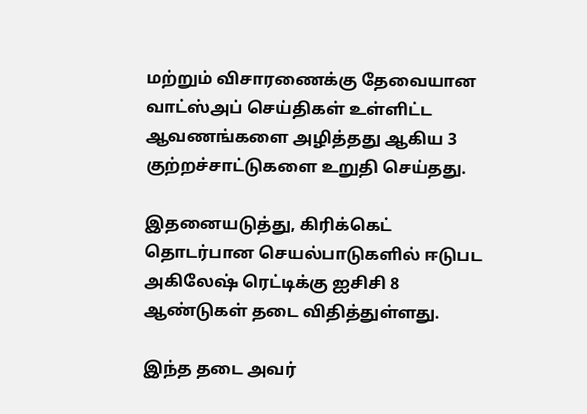மற்றும் விசாரணைக்கு தேவையான வாட்ஸ்அப் செய்திகள் உள்ளிட்ட ஆவணங்களை அழித்தது ஆகிய 3 குற்றச்சாட்டுகளை உறுதி செய்தது.

இதனையடுத்து, கிரிக்கெட் தொடர்பான செயல்பாடுகளில் ஈடுபட அகிலேஷ் ரெட்டிக்கு ஐசிசி 8 ஆண்டுகள் தடை விதித்துள்ளது.

இந்த தடை அவர்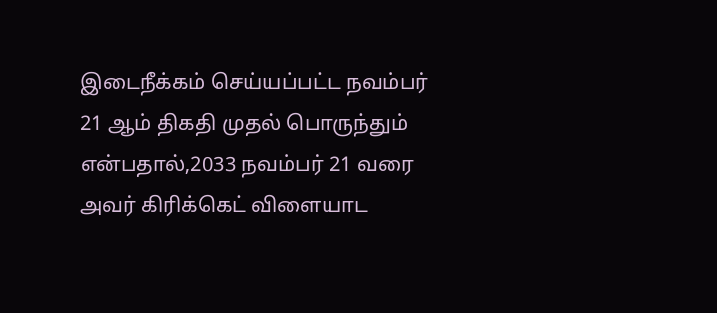இடைநீக்கம் செய்யப்பட்ட நவம்பர் 21 ஆம் திகதி முதல் பொருந்தும் என்பதால்,2033 நவம்பர் 21 வரை அவர் கிரிக்கெட் விளையாட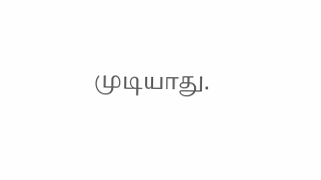முடியாது.